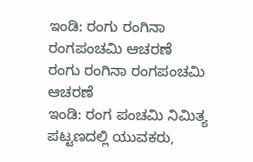ಇಂಡಿ: ರಂಗು ರಂಗಿನಾ ರಂಗಪಂಚಮಿ ಆಚರಣೆ
ರಂಗು ರಂಗಿನಾ ರಂಗಪಂಚಮಿ ಆಚರಣೆ
ಇಂಡಿ: ರಂಗ ಪಂಚಮಿ ನಿಮಿತ್ಯ ಪಟ್ಟಣದಲ್ಲಿ ಯುವಕರು,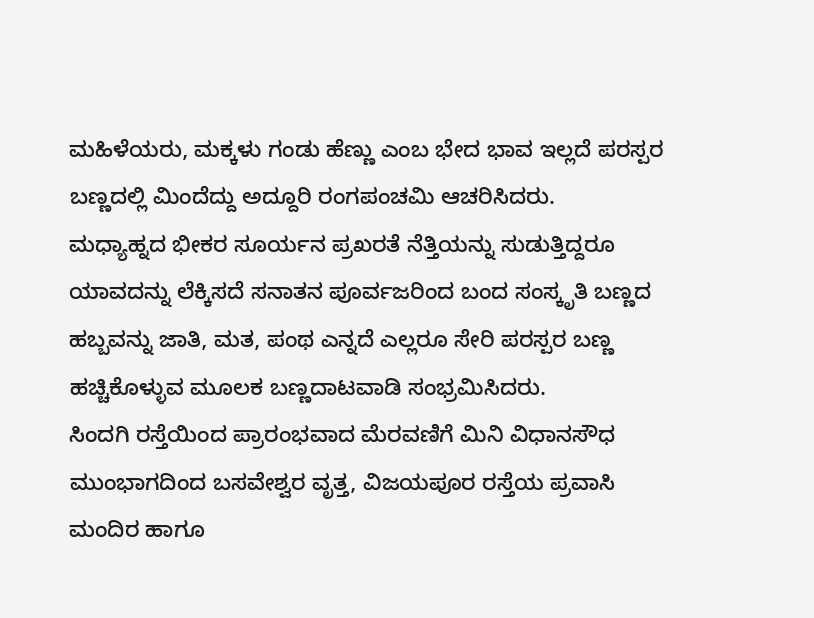ಮಹಿಳೆಯರು, ಮಕ್ಕಳು ಗಂಡು ಹೆಣ್ಣು ಎಂಬ ಭೇದ ಭಾವ ಇಲ್ಲದೆ ಪರಸ್ಪರ ಬಣ್ಣದಲ್ಲಿ ಮಿಂದೆದ್ದು ಅದ್ದೂರಿ ರಂಗಪಂಚಮಿ ಆಚರಿಸಿದರು.
ಮಧ್ಯಾಹ್ನದ ಭೀಕರ ಸೂರ್ಯನ ಪ್ರಖರತೆ ನೆತ್ತಿಯನ್ನು ಸುಡುತ್ತಿದ್ದರೂ ಯಾವದನ್ನು ಲೆಕ್ಕಿಸದೆ ಸನಾತನ ಪೂರ್ವಜರಿಂದ ಬಂದ ಸಂಸ್ಕೃತಿ ಬಣ್ಣದ ಹಬ್ಬವನ್ನು ಜಾತಿ, ಮತ, ಪಂಥ ಎನ್ನದೆ ಎಲ್ಲರೂ ಸೇರಿ ಪರಸ್ಪರ ಬಣ್ಣ ಹಚ್ಚಿಕೊಳ್ಳುವ ಮೂಲಕ ಬಣ್ಣದಾಟವಾಡಿ ಸಂಭ್ರಮಿಸಿದರು.
ಸಿಂದಗಿ ರಸ್ತೆಯಿಂದ ಪ್ರಾರಂಭವಾದ ಮೆರವಣಿಗೆ ಮಿನಿ ವಿಧಾನಸೌಧ ಮುಂಭಾಗದಿಂದ ಬಸವೇಶ್ವರ ವೃತ್ತ, ವಿಜಯಪೂರ ರಸ್ತೆಯ ಪ್ರವಾಸಿ ಮಂದಿರ ಹಾಗೂ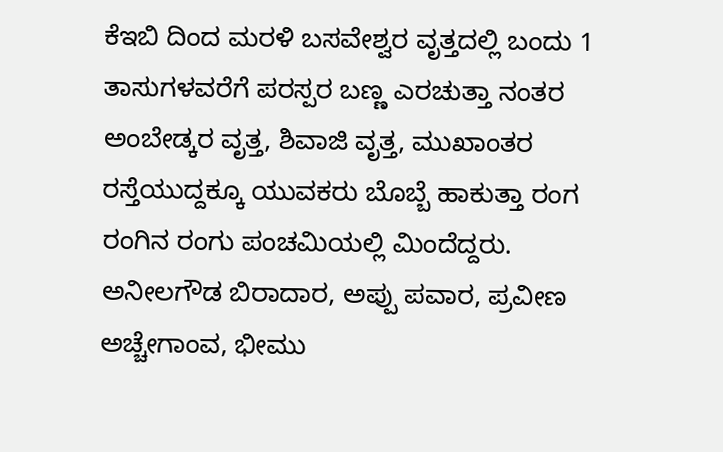ಕೆಇಬಿ ದಿಂದ ಮರಳಿ ಬಸವೇಶ್ವರ ವೃತ್ತದಲ್ಲಿ ಬಂದು 1 ತಾಸುಗಳವರೆಗೆ ಪರಸ್ಪರ ಬಣ್ಣ ಎರಚುತ್ತಾ ನಂತರ ಅಂಬೇಡ್ಕರ ವೃತ್ತ, ಶಿವಾಜಿ ವೃತ್ತ, ಮುಖಾಂತರ ರಸ್ತೆಯುದ್ದಕ್ಕೂ ಯುವಕರು ಬೊಬ್ಬೆ ಹಾಕುತ್ತಾ ರಂಗ ರಂಗಿನ ರಂಗು ಪಂಚಮಿಯಲ್ಲಿ ಮಿಂದೆದ್ದರು.
ಅನೀಲಗೌಡ ಬಿರಾದಾರ, ಅಪ್ಪು ಪವಾರ, ಪ್ರವೀಣ ಅಚ್ಚೇಗಾಂವ, ಭೀಮು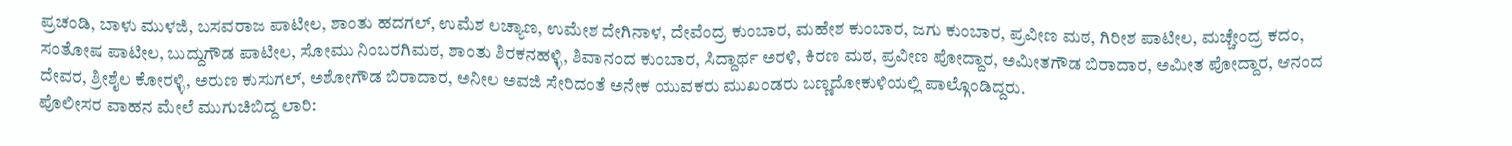ಪ್ರಚಂಡಿ, ಬಾಳು ಮುಳಜಿ, ಬಸವರಾಜ ಪಾಟೀಲ, ಶಾಂತು ಹದಗಲ್, ಉಮೆಶ ಲಚ್ಯಾಣ, ಉಮೇಶ ದೇಗಿನಾಳ, ದೇವೆಂದ್ರ ಕುಂಬಾರ, ಮಹೇಶ ಕುಂಬಾರ, ಜಗು ಕುಂಬಾರ, ಪ್ರವೀಣ ಮಠ, ಗಿರೀಶ ಪಾಟೀಲ, ಮಚ್ಚೇಂದ್ರ ಕದಂ, ಸಂತೋಷ ಪಾಟೀಲ, ಬುದ್ದುಗೌಡ ಪಾಟೀಲ, ಸೋಮು ನಿಂಬರಗಿಮಠ, ಶಾಂತು ಶಿರಕನಹಳ್ಳಿ, ಶಿವಾನಂದ ಕುಂಬಾರ, ಸಿದ್ದಾರ್ಥ ಅರಳಿ, ಕಿರಣ ಮಠ, ಪ್ರವೀಣ ಪೋದ್ದಾರ, ಅಮೀತಗೌಡ ಬಿರಾದಾರ, ಅಮೀತ ಪೋದ್ದಾರ, ಆನಂದ ದೇವರ, ಶ್ರೀಶೈಲ ಕೋರಳ್ಳಿ, ಅರುಣ ಕುಸುಗಲ್, ಅಶೋಗೌಡ ಬಿರಾದಾರ, ಅನೀಲ ಅವಜಿ ಸೇರಿದಂತೆ ಅನೇಕ ಯುವಕರು ಮುಖಂಡರು ಬಣ್ಣದೋಕುಳಿಯಲ್ಲಿ ಪಾಲ್ಗೊಂಡಿದ್ದರು.
ಪೊಲೀಸರ ವಾಹನ ಮೇಲೆ ಮುಗುಚಿಬಿದ್ದ ಲಾರಿ: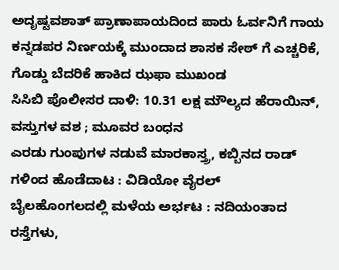ಅದೃಷ್ಟವಶಾತ್ ಪ್ರಾಣಾಪಾಯದಿಂದ ಪಾರು ಓರ್ವನಿಗೆ ಗಾಯ
ಕನ್ನಡಪರ ನಿರ್ಣಯಕ್ಕೆ ಮುಂದಾದ ಶಾಸಕ ಸೇಠ್ ಗೆ ಎಚ್ಚರಿಕೆ, ಗೊಡ್ಡು ಬೆದರಿಕೆ ಹಾಕಿದ ಝಫಾ ಮುಖಂಡ
ಸಿಸಿಬಿ ಪೊಲೀಸರ ದಾಳಿ: 10.31 ಲಕ್ಷ ಮೌಲ್ಯದ ಹೆರಾಯಿನ್, ವಸ್ತುಗಳ ವಶ ; ಮೂವರ ಬಂಧನ
ಎರಡು ಗುಂಪುಗಳ ನಡುವೆ ಮಾರಕಾಸ್ತ್ರ, ಕಬ್ಬಿನದ ರಾಡ್ ಗಳಿಂದ ಹೊಡೆದಾಟ : ವಿಡಿಯೋ ವೈರಲ್
ಬೈಲಹೊಂಗಲದಲ್ಲಿ ಮಳೆಯ ಅರ್ಭಟ : ನದಿಯಂತಾದ ರಸ್ತೆಗಳು,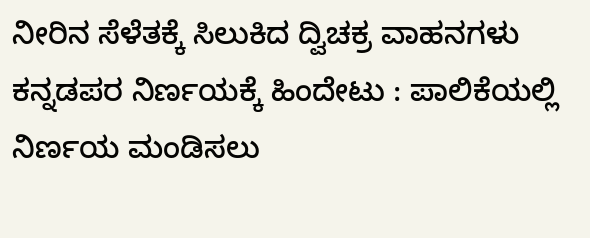ನೀರಿನ ಸೆಳೆತಕ್ಕೆ ಸಿಲುಕಿದ ದ್ವಿಚಕ್ರ ವಾಹನಗಳು
ಕನ್ನಡಪರ ನಿರ್ಣಯಕ್ಕೆ ಹಿಂದೇಟು : ಪಾಲಿಕೆಯಲ್ಲಿ ನಿರ್ಣಯ ಮಂಡಿಸಲು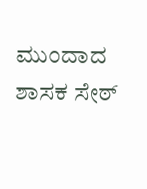ಮುಂದಾದ ಶಾಸಕ ಸೇಠ್